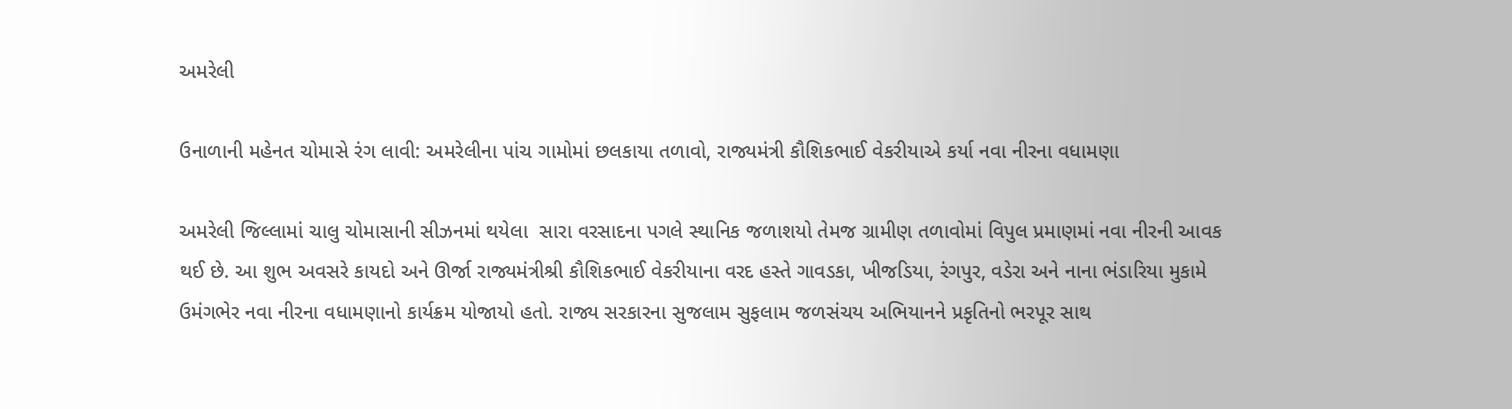અમરેલી

ઉનાળાની મહેનત ચોમાસે રંગ લાવી: અમરેલીના પાંચ ગામોમાં છલકાયા તળાવો, રાજ્યમંત્રી કૌશિકભાઈ વેકરીયાએ કર્યા નવા નીરના વધામણા

અમરેલી જિલ્લામાં ચાલુ ચોમાસાની સીઝનમાં થયેલા  સારા વરસાદના પગલે સ્થાનિક જળાશયો તેમજ ગ્રામીણ તળાવોમાં વિપુલ પ્રમાણમાં નવા નીરની આવક થઈ છે. આ શુભ અવસરે કાયદો અને ઊર્જા રાજ્યમંત્રીશ્રી કૌશિકભાઈ વેકરીયાના વરદ હસ્તે ગાવડકા, ખીજડિયા, રંગપુર, વડેરા અને નાના ભંડારિયા મુકામે  ઉમંગભેર નવા નીરના વધામણાનો કાર્યક્રમ યોજાયો હતો. રાજ્ય સરકારના સુજલામ સુફલામ જળસંચય અભિયાનને પ્રકૃતિનો ભરપૂર સાથ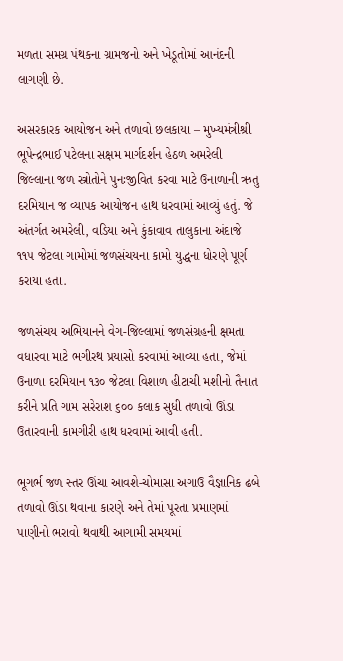મળતા સમગ્ર પંથકના ગ્રામજનો અને ખેડૂતોમાં આનંદની લાગણી છે.

અસરકારક આયોજન અને તળાવો છલકાયા – મુખ્યમંત્રીશ્રી ભૂપેન્દ્રભાઈ પટેલના સક્ષમ માર્ગદર્શન હેઠળ અમરેલી જિલ્લાના જળ સ્ત્રોતોને પુનઃજીવિત કરવા માટે ઉનાળાની ઋતુ દરમિયાન જ વ્યાપક આયોજન હાથ ધરવામાં આવ્યું હતું. જે અંતર્ગત અમરેલી, વડિયા અને કુંકાવાવ તાલુકાના અંદાજે ૧૧૫ જેટલા ગામોમાં જળસંચયના કામો યુદ્ધના ધોરણે પૂર્ણ કરાયા હતા.

જળસંચય અભિયાનને વેગ-જિલ્લામાં જળસંગ્રહની ક્ષમતા વધારવા માટે ભગીરથ પ્રયાસો કરવામાં આવ્યા હતા, જેમાં ઉનાળા દરમિયાન ૧૩૦ જેટલા વિશાળ હીટાચી મશીનો તૈનાત કરીને પ્રતિ ગામ સરેરાશ ૬૦૦ કલાક સુધી તળાવો ઊંડા ઉતારવાની કામગીરી હાથ ધરવામાં આવી હતી.

ભૂગર્ભ જળ સ્તર ઊંચા આવશે-ચોમાસા અગાઉ વૈજ્ઞાનિક ઢબે તળાવો ઊંડા થવાના કારણે અને તેમાં પૂરતા પ્રમાણમાં પાણીનો ભરાવો થવાથી આગામી સમયમાં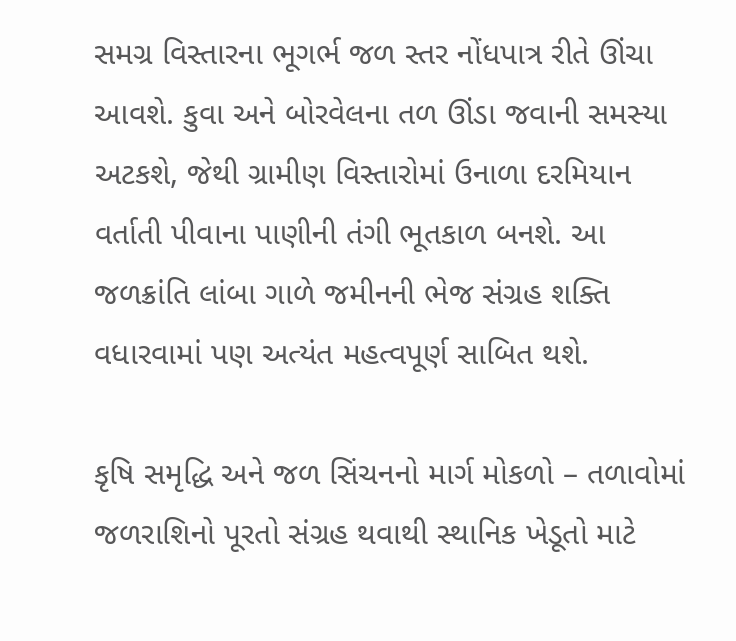સમગ્ર વિસ્તારના ભૂગર્ભ જળ સ્તર નોંધપાત્ર રીતે ઊંચા આવશે. કુવા અને બોરવેલના તળ ઊંડા જવાની સમસ્યા અટકશે, જેથી ગ્રામીણ વિસ્તારોમાં ઉનાળા દરમિયાન વર્તાતી પીવાના પાણીની તંગી ભૂતકાળ બનશે. આ જળક્રાંતિ લાંબા ગાળે જમીનની ભેજ સંગ્રહ શક્તિ વધારવામાં પણ અત્યંત મહત્વપૂર્ણ સાબિત થશે.

કૃષિ સમૃદ્ધિ અને જળ સિંચનનો માર્ગ મોકળો – તળાવોમાં જળરાશિનો પૂરતો સંગ્રહ થવાથી સ્થાનિક ખેડૂતો માટે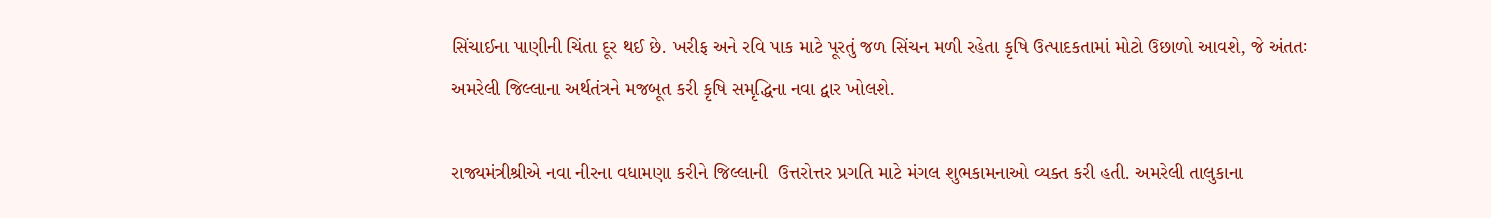સિંચાઈના પાણીની ચિંતા દૂર થઈ છે. ખરીફ અને રવિ પાક માટે પૂરતું જળ સિંચન મળી રહેતા કૃષિ ઉત્પાદકતામાં મોટો ઉછાળો આવશે, જે અંતતઃ અમરેલી જિલ્લાના અર્થતંત્રને મજબૂત કરી કૃષિ સમૃદ્ધિના નવા દ્વાર ખોલશે.

રાજ્યમંત્રીશ્રીએ નવા નીરના વધામણા કરીને જિલ્લાની  ઉત્તરોત્તર પ્રગતિ માટે મંગલ શુભકામનાઓ વ્યક્ત કરી હતી. અમરેલી તાલુકાના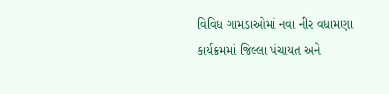વિવિધ ગામડાઓમાં નવા નીર વધામણા કાર્યક્રમમાં જિલ્લા પંચાયત અને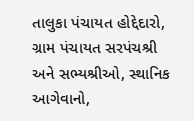તાલુકા પંચાયત હોદ્દેદારો, ગ્રામ પંચાયત સરપંચશ્રી અને સભ્યશ્રીઓ, સ્થાનિક આગેવાનો,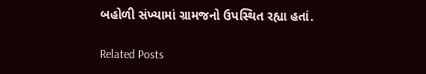બહોળી સંખ્યામાં ગ્રામજનો ઉપસ્થિત રહ્યા હતાં.

Related Posts